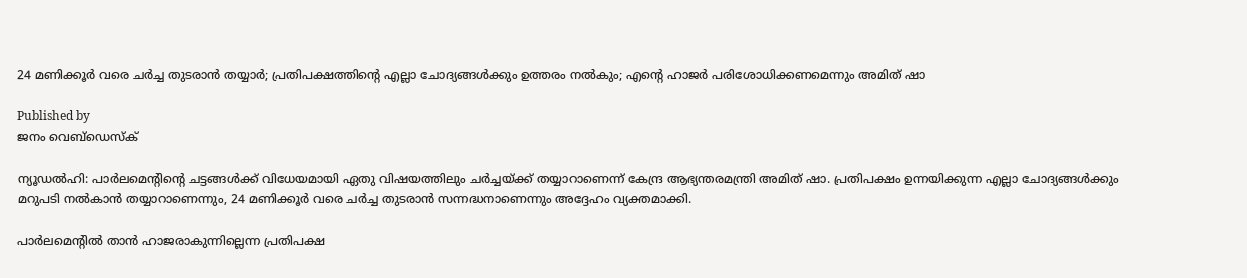24 മണിക്കൂര്‍ വരെ ചര്‍ച്ച തുടരാന്‍ തയ്യാര്‍; പ്രതിപക്ഷത്തിന്റെ എല്ലാ ചോദ്യങ്ങള്‍ക്കും ഉത്തരം നല്‍കും; എന്റെ ഹാജര്‍ പരിശോധിക്കണമെന്നും അമിത് ഷാ

Published by
ജനം വെബ്‌ഡെസ്ക്

ന്യൂഡല്‍ഹി: പാര്‍ലമെന്റിന്റെ ചട്ടങ്ങള്‍ക്ക് വിധേയമായി ഏതു വിഷയത്തിലും ചര്‍ച്ചയ്‌ക്ക് തയ്യാറാണെന്ന് കേന്ദ്ര ആഭ്യന്തരമന്ത്രി അമിത് ഷാ. പ്രതിപക്ഷം ഉന്നയിക്കുന്ന എല്ലാ ചോദ്യങ്ങള്‍ക്കും മറുപടി നല്‍കാന്‍ തയ്യാറാണെന്നും, 24 മണിക്കൂര്‍ വരെ ചര്‍ച്ച തുടരാന്‍ സന്നദ്ധനാണെന്നും അദ്ദേഹം വ്യക്തമാക്കി.

പാര്‍ലമെന്റില്‍ താന്‍ ഹാജരാകുന്നില്ലെന്ന പ്രതിപക്ഷ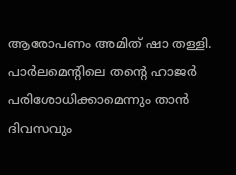ആരോപണം അമിത് ഷാ തള്ളി. പാര്‍ലമെന്റിലെ തന്റെ ഹാജര്‍ പരിശോധിക്കാമെന്നും താന്‍ ദിവസവും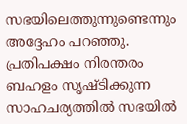സഭയിലെത്തുന്നുണ്ടെന്നും അദ്ദേഹം പറഞ്ഞു. പ്രതിപക്ഷം നിരന്തരം ബഹളം സൃഷ്ടിക്കുന്ന സാഹചര്യത്തില്‍ സഭയില്‍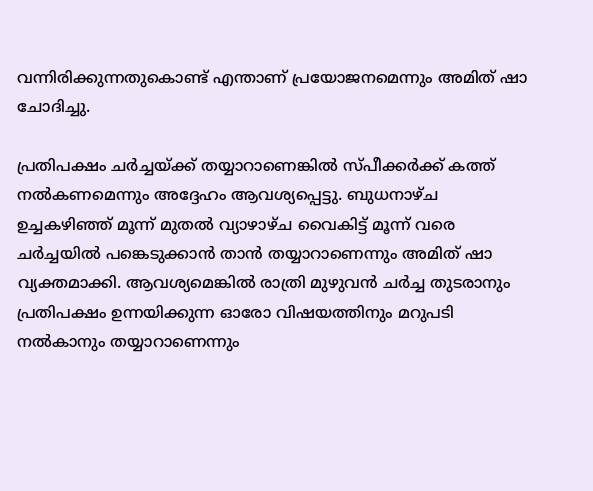വന്നിരിക്കുന്നതുകൊണ്ട് എന്താണ് പ്രയോജനമെന്നും അമിത് ഷാ ചോദിച്ചു.

പ്രതിപക്ഷം ചര്‍ച്ചയ്‌ക്ക് തയ്യാറാണെങ്കില്‍ സ്പീക്കര്‍ക്ക് കത്ത് നല്‍കണമെന്നും അദ്ദേഹം ആവശ്യപ്പെട്ടു. ബുധനാഴ്ച ഉച്ചകഴിഞ്ഞ് മൂന്ന് മുതല്‍ വ്യാഴാഴ്ച വൈകിട്ട് മൂന്ന് വരെ ചര്‍ച്ചയില്‍ പങ്കെടുക്കാന്‍ താന്‍ തയ്യാറാണെന്നും അമിത് ഷാ വ്യക്തമാക്കി. ആവശ്യമെങ്കില്‍ രാത്രി മുഴുവന്‍ ചര്‍ച്ച തുടരാനും പ്രതിപക്ഷം ഉന്നയിക്കുന്ന ഓരോ വിഷയത്തിനും മറുപടി നല്‍കാനും തയ്യാറാണെന്നും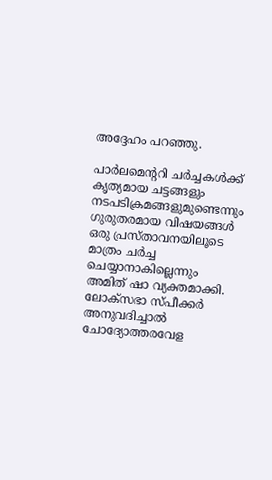അദ്ദേഹം പറഞ്ഞു.

പാര്‍ലമെന്ററി ചര്‍ച്ചകള്‍ക്ക് കൃത്യമായ ചട്ടങ്ങളും നടപടിക്രമങ്ങളുമുണ്ടെന്നും ഗുരുതരമായ വിഷയങ്ങള്‍ ഒരു പ്രസ്താവനയിലൂടെ മാത്രം ചര്‍ച്ച ചെയ്യാനാകില്ലെന്നും അമിത് ഷാ വ്യക്തമാക്കി. ലോക്സഭാ സ്പീക്കര്‍ അനുവദിച്ചാല്‍ ചോദ്യോത്തരവേള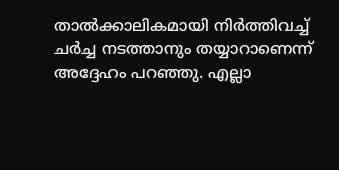താല്‍ക്കാലികമായി നിര്‍ത്തിവച്ച് ചര്‍ച്ച നടത്താനും തയ്യാറാണെന്ന് അദ്ദേഹം പറഞ്ഞു. എല്ലാ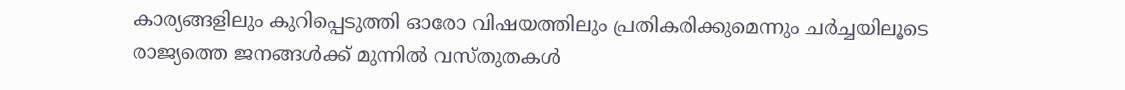കാര്യങ്ങളിലും കുറിപ്പെടുത്തി ഓരോ വിഷയത്തിലും പ്രതികരിക്കുമെന്നും ചര്‍ച്ചയിലൂടെ രാജ്യത്തെ ജനങ്ങള്‍ക്ക് മുന്നില്‍ വസ്തുതകള്‍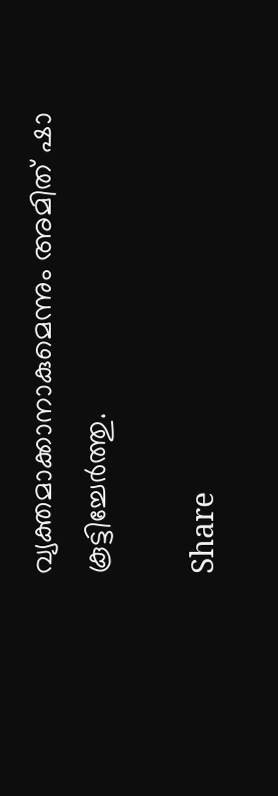വ്യക്തമാക്കാനാകുമെന്നും അമിത് ഷാ കൂട്ടിച്ചേര്‍ത്തു.

Share